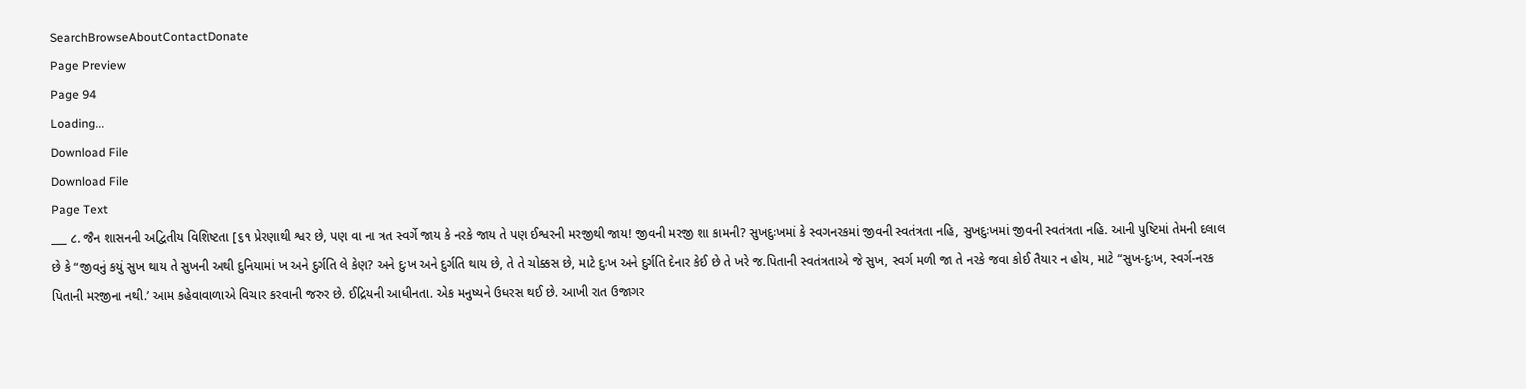SearchBrowseAboutContactDonate
Page Preview
Page 94
Loading...
Download File
Download File
Page Text
___ ૮. જૈન શાસનની અદ્વિતીય વિશિષ્ટતા [૬૧ પ્રેરણાથી શ્વર છે, પણ વા ના ત્રત સ્વર્ગે જાય કે નરકે જાય તે પણ ઈશ્વરની મરજીથી જાય! જીવની મરજી શા કામની? સુખદુઃખમાં કે સ્વગનરકમાં જીવની સ્વતંત્રતા નહિ, સુખદુઃખમાં જીવની સ્વતંત્રતા નહિ. આની પુષ્ટિમાં તેમની દલાલ છે કે “જીવનું કયું સુખ થાય તે સુખની અથી દુનિયામાં ખ અને દુર્ગતિ લે કેણ? અને દુઃખ અને દુર્ગતિ થાય છે, તે તે ચોક્કસ છે, માટે દુઃખ અને દુર્ગતિ દેનાર કેઈ છે તે ખરે જ.પિતાની સ્વતંત્રતાએ જે સુખ, સ્વર્ગ મળી જા તે નરકે જવા કોઈ તૈયાર ન હોય, માટે “સુખ-દુઃખ, સ્વર્ગ-નરક પિતાની મરજીના નથી.’ આમ કહેવાવાળાએ વિચાર કરવાની જરુર છે. ઈદ્રિયની આધીનતા. એક મનુષ્યને ઉધરસ થઈ છે. આખી રાત ઉજાગર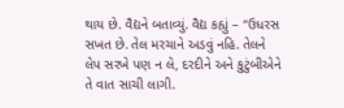થાય છે. વૈદ્યને બતાવ્યું. વૈદ્ય કહ્યું – “ઉધરસ સખત છે. તેલ મરચાને અડવું નહિ. તેલને લેપ સરખે પણ ન લે, દરદીને અને કુટુંબીએને તે વાત સાચી લાગી.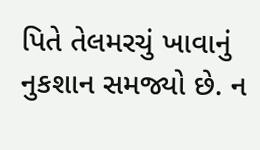પિતે તેલમરચું ખાવાનું નુકશાન સમજ્યો છે. ન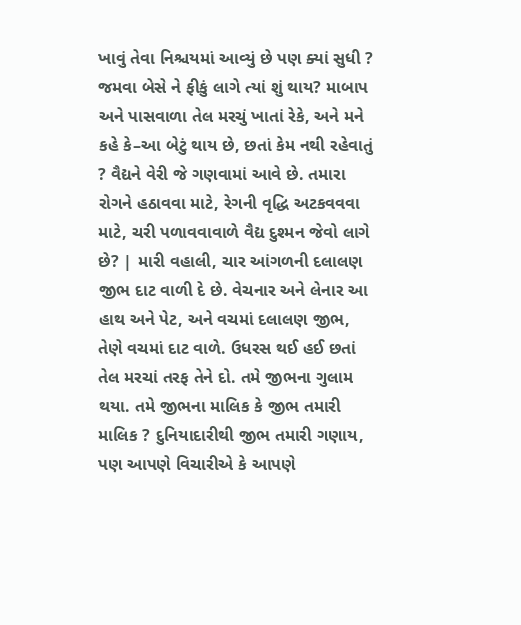ખાવું તેવા નિશ્ચયમાં આવ્યું છે પણ ક્યાં સુધી ? જમવા બેસે ને ફીકું લાગે ત્યાં શું થાય? માબાપ અને પાસવાળા તેલ મરચું ખાતાં રેકે, અને મને કહે કે–આ બેટું થાય છે, છતાં કેમ નથી રહેવાતું ? વૈદ્યને વેરી જે ગણવામાં આવે છે. તમારા રોગને હઠાવવા માટે, રેગની વૃદ્ધિ અટકવવવા માટે, ચરી પળાવવાવાળે વૈદ્ય દુશ્મન જેવો લાગે છે? | મારી વહાલી, ચાર આંગળની દલાલણ જીભ દાટ વાળી દે છે. વેચનાર અને લેનાર આ હાથ અને પેટ, અને વચમાં દલાલણ જીભ, તેણે વચમાં દાટ વાળે. ઉધરસ થઈ હઈ છતાં તેલ મરચાં તરફ તેને દો. તમે જીભના ગુલામ થયા. તમે જીભના માલિક કે જીભ તમારી માલિક ? દુનિયાદારીથી જીભ તમારી ગણાય, પણ આપણે વિચારીએ કે આપણે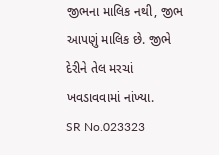જીભના માલિક નથી, જીભ આપણું માલિક છે. જીભે દેરીને તેલ મરચાં ખવડાવવામાં નાંખ્યા.
SR No.023323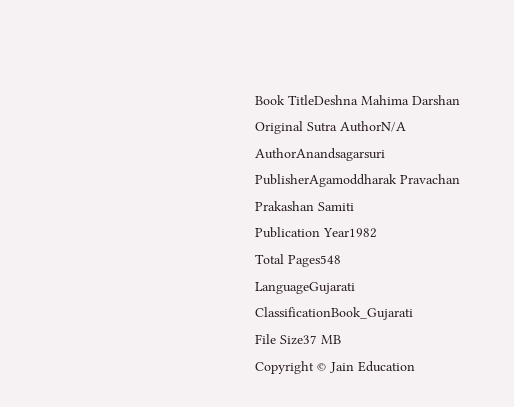Book TitleDeshna Mahima Darshan
Original Sutra AuthorN/A
AuthorAnandsagarsuri
PublisherAgamoddharak Pravachan Prakashan Samiti
Publication Year1982
Total Pages548
LanguageGujarati
ClassificationBook_Gujarati
File Size37 MB
Copyright © Jain Education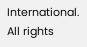International. All rights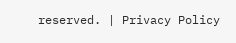reserved. | Privacy Policy